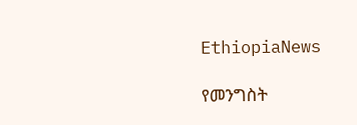EthiopiaNews

የመንግስት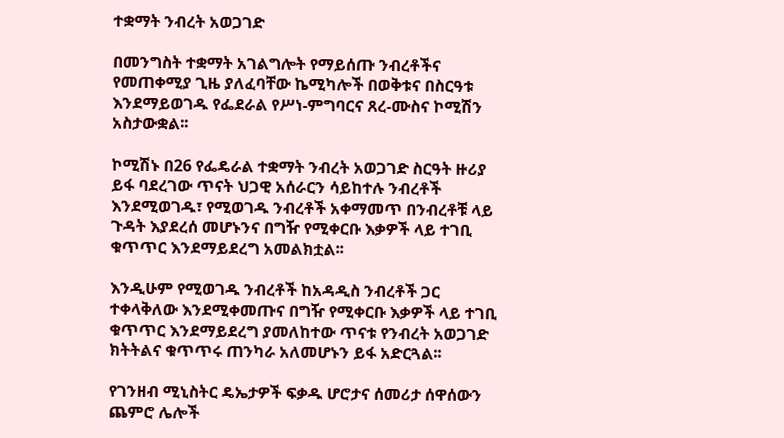ተቋማት ንብረት አወጋገድ

በመንግስት ተቋማት አገልግሎት የማይሰጡ ንብረቶችና የመጠቀሚያ ጊዜ ያለፈባቸው ኬሚካሎች በወቅቱና በስርዓቱ እንደማይወገዱ የፌደራል የሥነ-ምግባርና ጸረ-ሙስና ኮሚሽን አስታውቋል፡፡

ኮሚሽኑ በ26 የፌዴራል ተቋማት ንብረት አወጋገድ ስርዓት ዙሪያ ይፋ ባደረገው ጥናት ህጋዊ አሰራርን ሳይከተሉ ንብረቶች እንደሚወገዱ፣ የሚወገዱ ንብረቶች አቀማመጥ በንብረቶቹ ላይ ጉዳት እያደረሰ መሆኑንና በግዥ የሚቀርቡ እቃዎች ላይ ተገቢ ቁጥጥር እንደማይደረግ አመልክቷል፡፡

እንዲሁም የሚወገዱ ንብረቶች ከአዳዲስ ንብረቶች ጋር ተቀላቅለው እንደሚቀመጡና በግዥ የሚቀርቡ እቃዎች ላይ ተገቢ ቁጥጥር እንደማይደረግ ያመለከተው ጥናቱ የንብረት አወጋገድ ክትትልና ቁጥጥሩ ጠንካራ አለመሆኑን ይፋ አድርጓል፡፡

የገንዘብ ሚኒስትር ዴኤታዎች ፍቃዱ ሆሮታና ሰመሪታ ሰዋሰውን ጨምሮ ሌሎች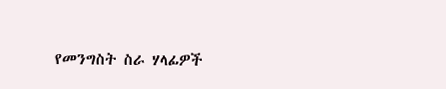የመንግስት ስራ ሃላፊዎች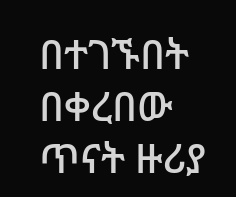በተገኙበት በቀረበው ጥናት ዙሪያ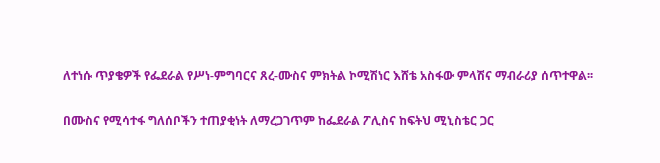ለተነሱ ጥያቄዎች የፌደራል የሥነ-ምግባርና ጸረ-ሙስና ምክትል ኮሚሽነር እሸቴ አስፋው ምላሽና ማብራሪያ ሰጥተዋል፡፡

በሙስና የሚሳተፋ ግለሰቦችን ተጠያቂነት ለማረጋገጥም ከፌደራል ፖሊስና ከፍትህ ሚኒስቴር ጋር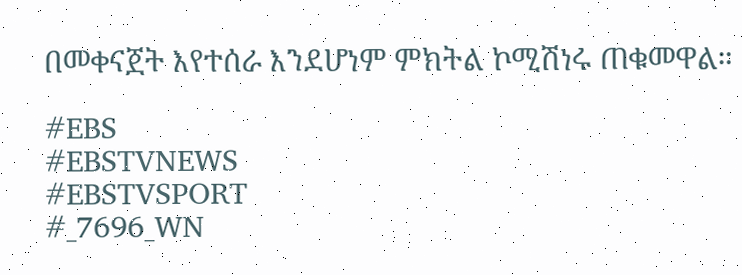በመቀናጀት እየተሰራ እንደሆነም ምክትል ኮሚሽነሩ ጠቁመዋል።

#EBS
#EBSTVNEWS
#EBSTVSPORT
#_7696_WN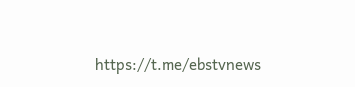https://t.me/ebstvnews